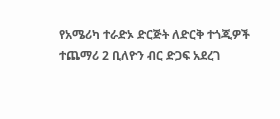የአሜሪካ ተራድኦ ድርጅት ለድርቅ ተጎጂዎች ተጨማሪ 2 ቢለዮን ብር ድጋፍ አደረገ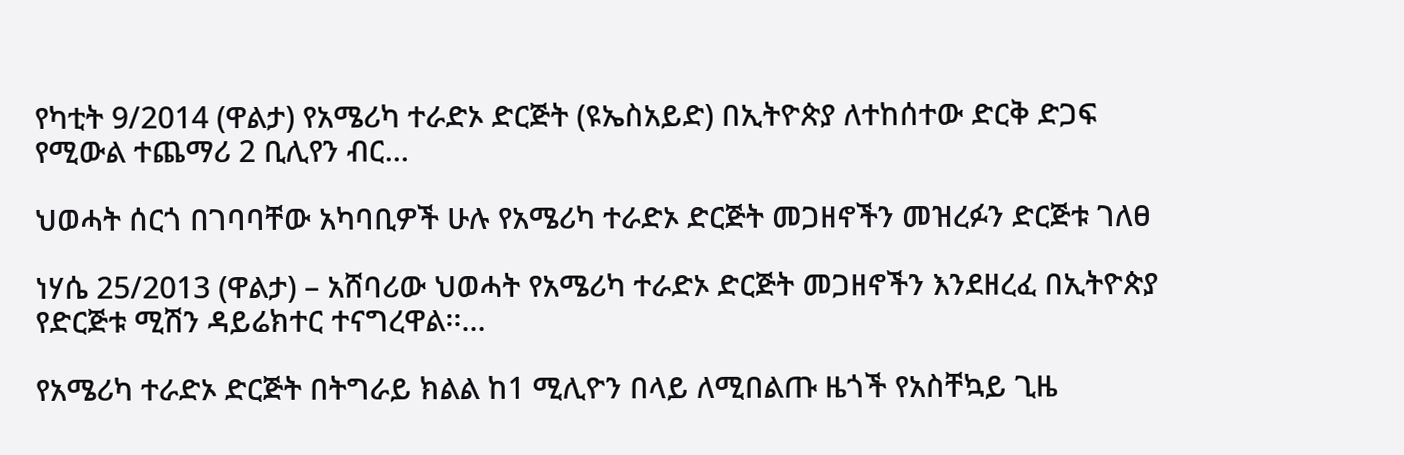የካቲት 9/2014 (ዋልታ) የአሜሪካ ተራድኦ ድርጅት (ዩኤስአይድ) በኢትዮጵያ ለተከሰተው ድርቅ ድጋፍ የሚውል ተጨማሪ 2 ቢሊየን ብር…

ህወሓት ሰርጎ በገባባቸው አካባቢዎች ሁሉ የአሜሪካ ተራድኦ ድርጅት መጋዘኖችን መዝረፉን ድርጅቱ ገለፀ

ነሃሴ 25/2013 (ዋልታ) – አሸባሪው ህወሓት የአሜሪካ ተራድኦ ድርጅት መጋዘኖችን እንደዘረፈ በኢትዮጵያ የድርጅቱ ሚሽን ዳይሬክተር ተናግረዋል፡፡…

የአሜሪካ ተራድኦ ድርጅት በትግራይ ክልል ከ1 ሚሊዮን በላይ ለሚበልጡ ዜጎች የአስቸኳይ ጊዜ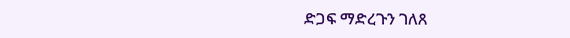ድጋፍ ማድረጉን ገለጸ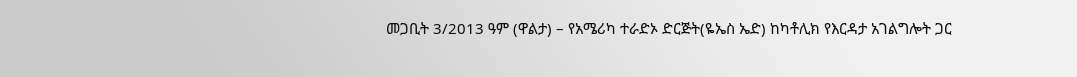መጋቢት 3/2013 ዓም (ዋልታ) – የአሜሪካ ተራድኦ ድርጅት(ዬኤስ ኤድ) ከካቶሊክ የእርዳታ አገልግሎት ጋር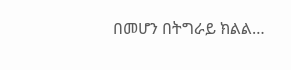በመሆን በትግራይ ክልል…